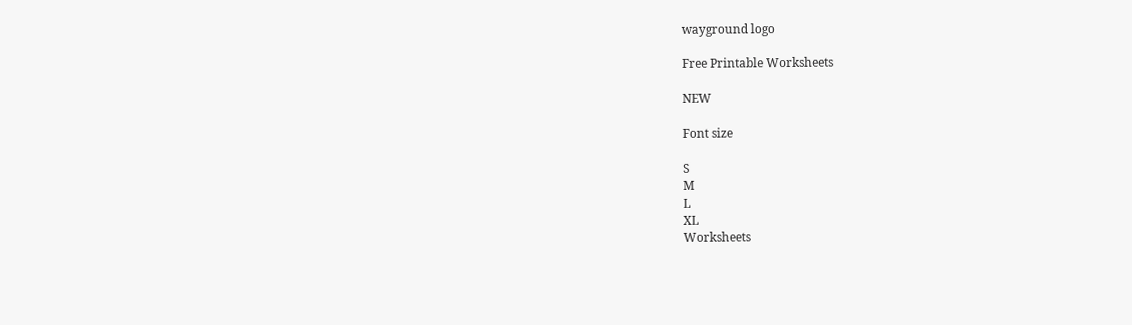wayground logo

Free Printable Worksheets

NEW

Font size

S
M
L
XL
Worksheets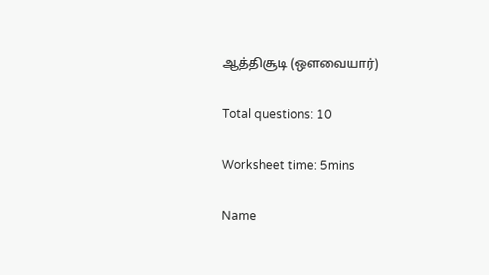ஆத்திசூடி (ஔவையார்)

Total questions: 10

Worksheet time: 5mins

Name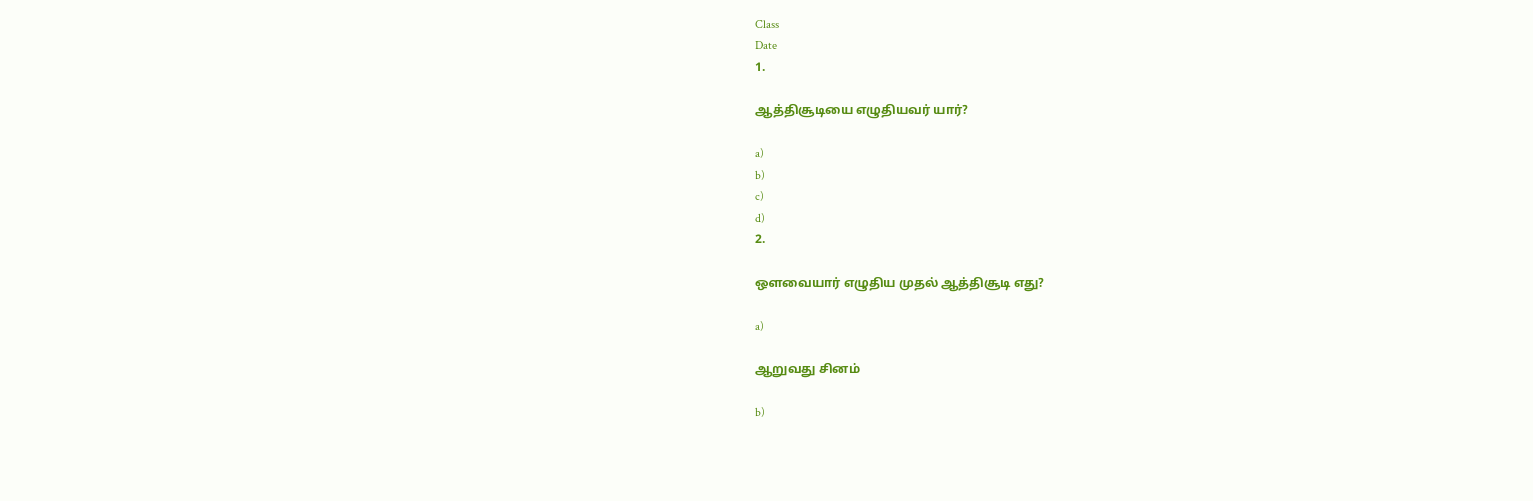Class
Date
1.

ஆத்திசூடியை எழுதியவர் யார்?

a)
b)
c)
d)
2.

ஔவையார் எழுதிய முதல் ஆத்திசூடி எது?

a)

ஆறுவது சினம்

b)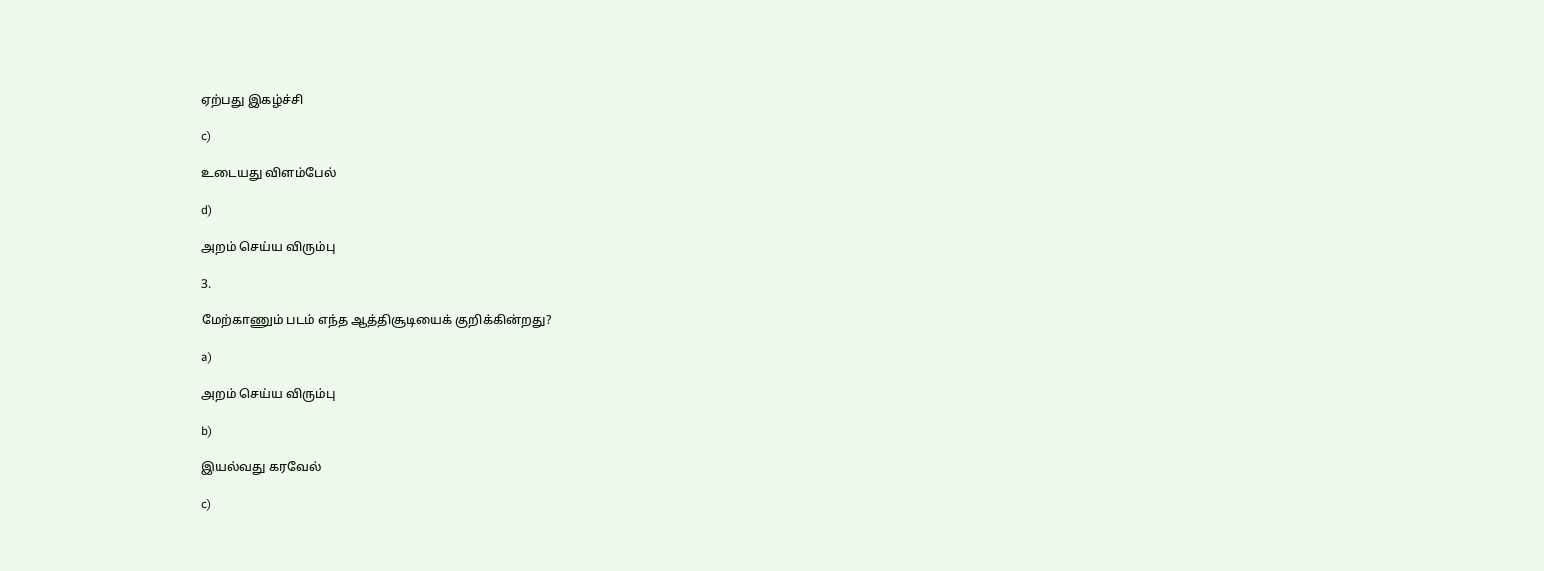ஏற்பது இகழ்ச்சி

c)

உடையது விளம்பேல்

d)

அறம் செய்ய விரும்பு

3.

மேற்காணும் படம் எந்த ஆத்திசூடியைக் குறிக்கின்றது?

a)

அறம் செய்ய விரும்பு

b)

இயல்வது கரவேல்

c)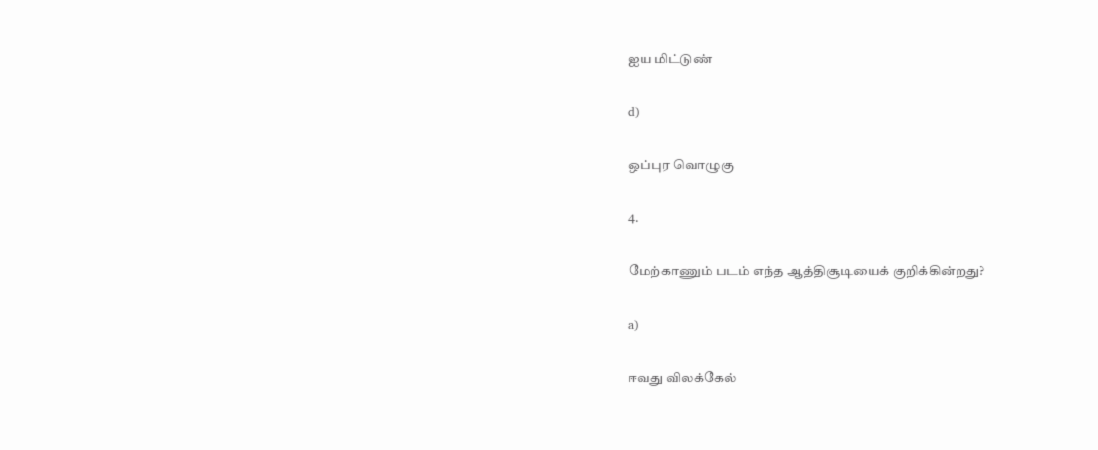ஐய மிட்டுண்

d)

ஒப்புர வொழுகு

4.

மேற்காணும் படம் எந்த ஆத்திசூடியைக் குறிக்கின்றது?

a)

ஈவது விலக்கேல்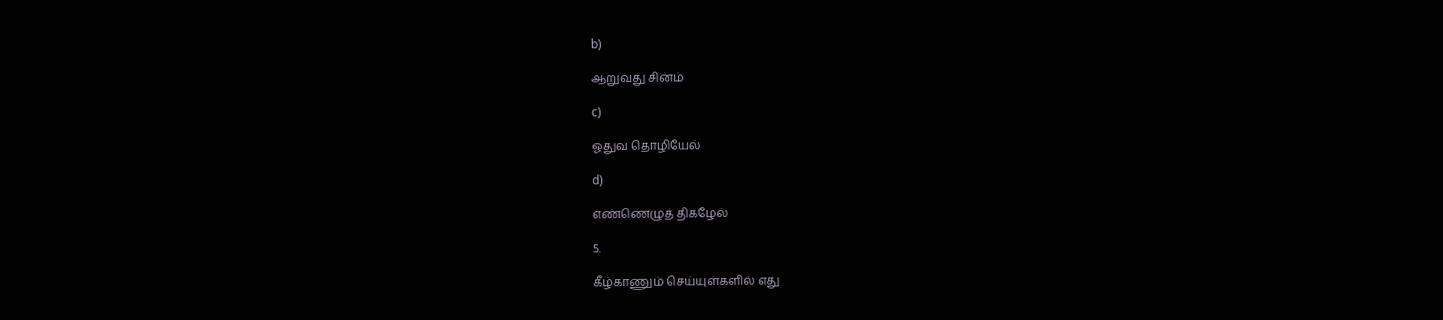b)

ஆறுவது சினம்

c)

ஓதுவ தொழியேல்

d)

எண்ணெழுத் திகழேல்

5.

கீழ்காணும் செய்யுள்களில் எது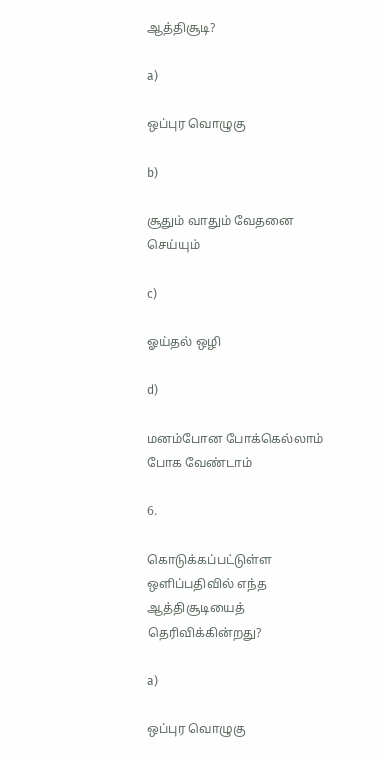ஆத்திசூடி?

a)

ஒப்புர வொழுகு

b)

சூதும் வாதும் வேதனை செய்யும்

c)

ஓய்தல் ஒழி

d)

மனம்போன போக்கெல்லாம் போக வேண்டாம்

6.

கொடுக்கப்பட்டுள்ள ஒளிப்பதிவில் எந்த ஆத்திசூடியைத் தெரிவிக்கின்றது?

a)

ஒப்புர வொழுகு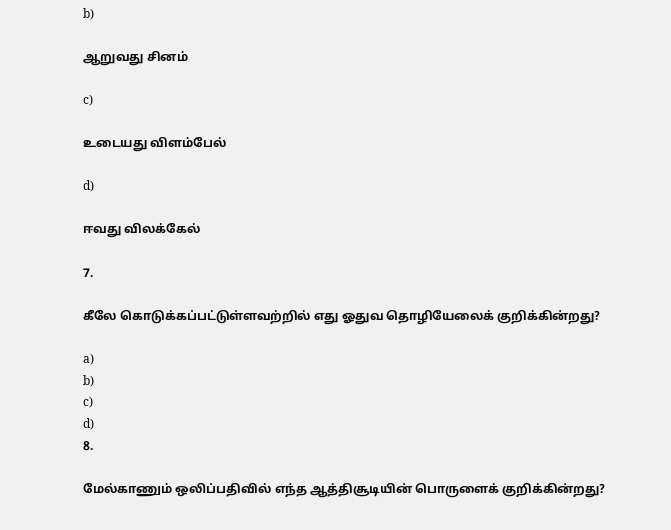b)

ஆறுவது சினம்

c)

உடையது விளம்பேல்

d)

ஈவது விலக்கேல்

7.

கீலே கொடுக்கப்பட்டுள்ளவற்றில் எது ஓதுவ தொழியேலைக் குறிக்கின்றது?

a)
b)
c)
d)
8.

மேல்காணும் ஒலிப்பதிவில் எந்த ஆத்திசூடியின் பொருளைக் குறிக்கின்றது?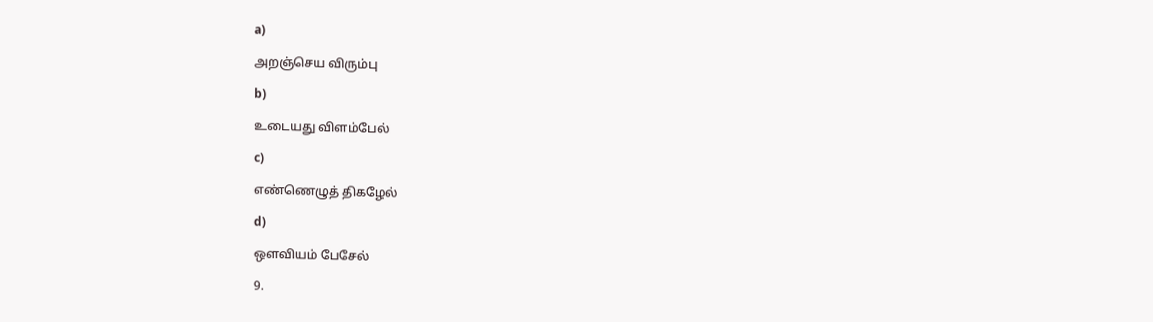a)

அறஞ்செய விரும்பு

b)

உடையது விளம்பேல்

c)

எண்ணெழுத் திகழேல்

d)

ஔவியம் பேசேல்

9.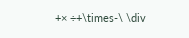+× ÷+\times-\ \div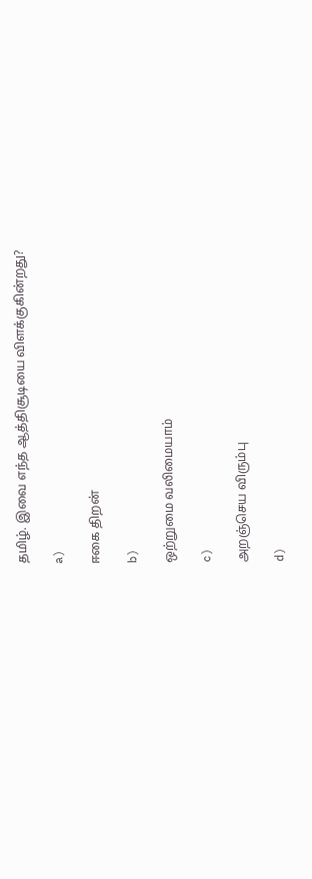தமிழ். இவை எந்த ஆத்திசூடியை விளக்குகின்றது?

a)

ஈகை திறன்

b)

ஒற்றுமை வலிமையாம்

c)

அறஞ்செய விரும்பு

d)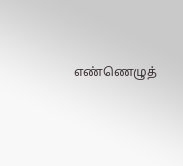எண்ணெழுத்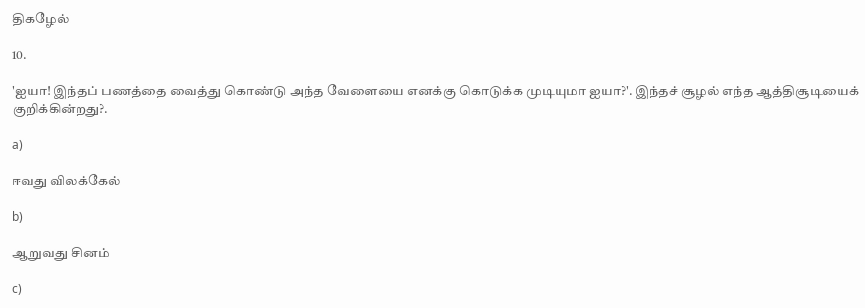திகழேல்

10.

'ஐயா! இந்தப் பணத்தை வைத்து கொண்டு அந்த வேளையை எனக்கு கொடுக்க முடியுமா ஐயா?'. இந்தச் சூழல் எந்த ஆத்திசூடியைக் குறிக்கின்றது?.

a)

ஈவது விலக்கேல்

b)

ஆறுவது சினம்

c)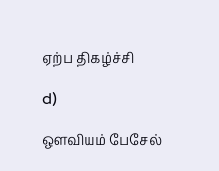ஏற்ப திகழ்ச்சி

d)

ஔவியம் பேசேல்